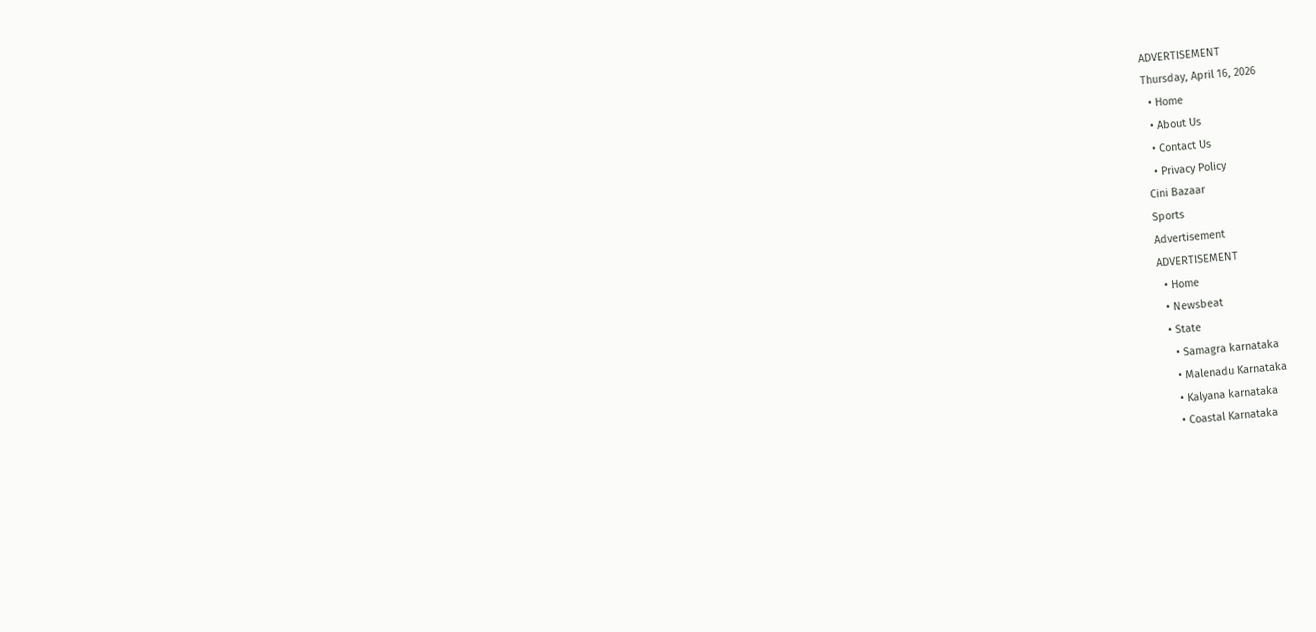ADVERTISEMENT
Thursday, April 16, 2026
  • Home
  • About Us
  • Contact Us
  • Privacy Policy
Cini Bazaar
Sports
Advertisement
ADVERTISEMENT
  • Home
  • Newsbeat
  • State
    • Samagra karnataka
    • Malenadu Karnataka
    • Kalyana karnataka
    • Coastal Karnataka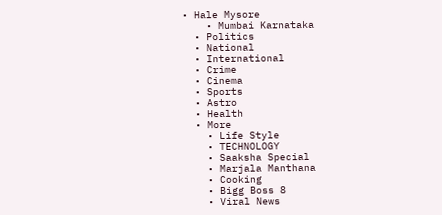• Hale Mysore
    • Mumbai Karnataka
  • Politics
  • National
  • International
  • Crime
  • Cinema
  • Sports
  • Astro
  • Health
  • More
    • Life Style
    • TECHNOLOGY
    • Saaksha Special
    • Marjala Manthana
    • Cooking
    • Bigg Boss 8
    • Viral News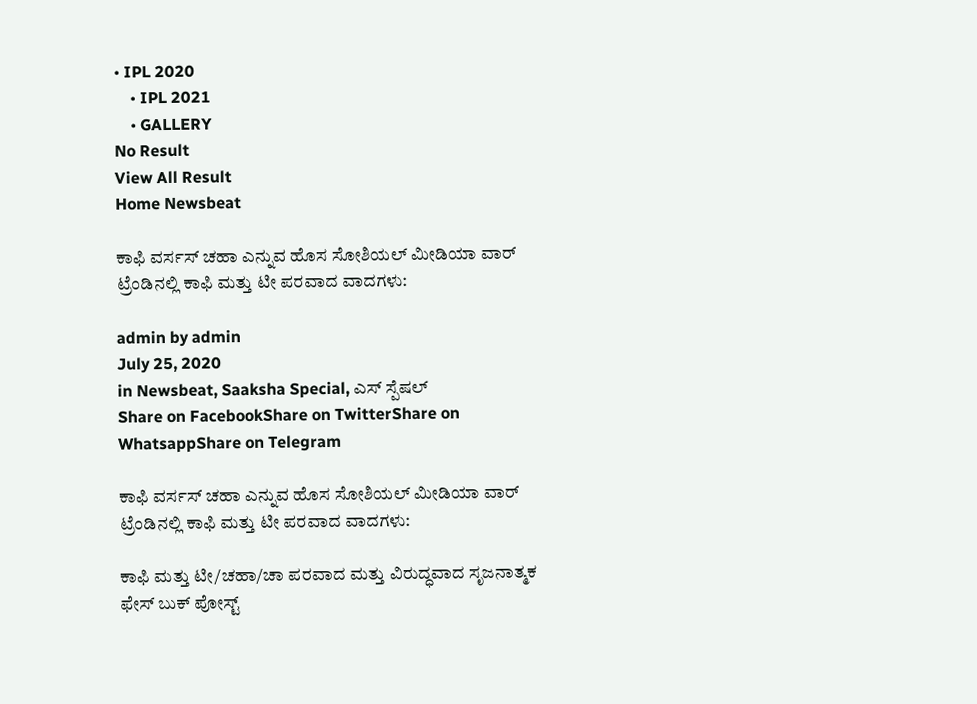• IPL 2020
    • IPL 2021
    • GALLERY
No Result
View All Result
Home Newsbeat

ಕಾಫಿ ವರ್ಸಸ್ ಚಹಾ ಎನ್ನುವ ಹೊಸ ಸೋಶಿಯಲ್ ಮೀಡಿಯಾ ವಾರ್ ಟ್ರೆಂಡಿನಲ್ಲಿ ಕಾಫಿ ಮತ್ತು ಟೀ ಪರವಾದ ವಾದಗಳು:

admin by admin
July 25, 2020
in Newsbeat, Saaksha Special, ಎಸ್ ಸ್ಪೆಷಲ್
Share on FacebookShare on TwitterShare on WhatsappShare on Telegram

ಕಾಫಿ ವರ್ಸಸ್ ಚಹಾ ಎನ್ನುವ ಹೊಸ ಸೋಶಿಯಲ್ ಮೀಡಿಯಾ ವಾರ್ ಟ್ರೆಂಡಿನಲ್ಲಿ ಕಾಫಿ ಮತ್ತು ಟೀ ಪರವಾದ ವಾದಗಳು:

ಕಾಫಿ ಮತ್ತು ಟೀ/ಚಹಾ/ಚಾ ಪರವಾದ ಮತ್ತು ವಿರುದ್ಧವಾದ ಸೃಜನಾತ್ಮಕ ಫೇಸ್ ಬುಕ್ ಪೋಸ್ಟ್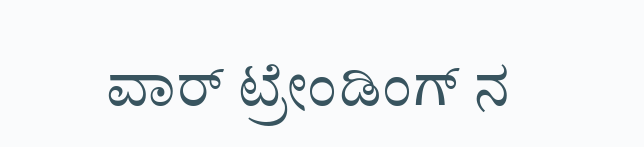ವಾರ್ ಟ್ರೇಂಡಿಂಗ್ ನ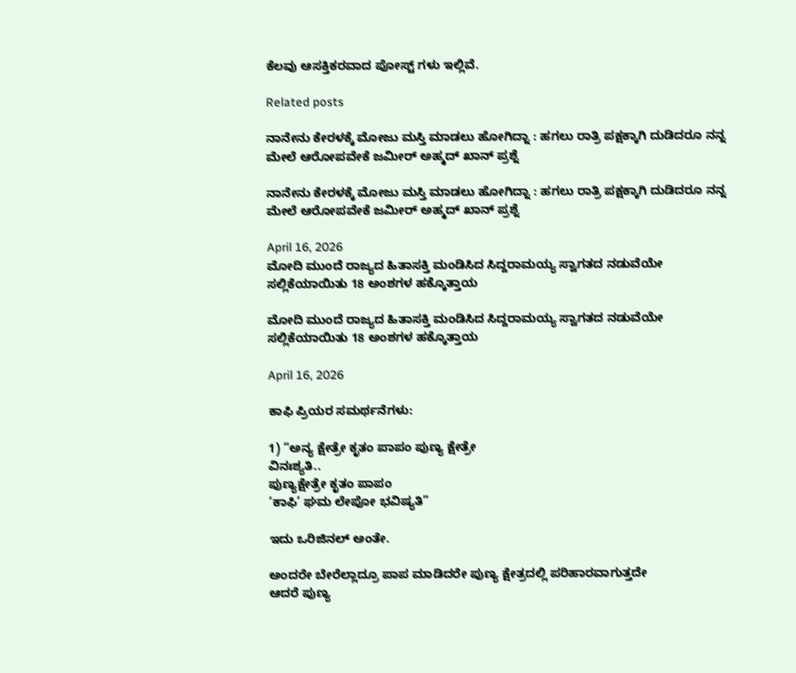ಕೆಲವು ಆಸಕ್ತಿಕರವಾದ ಪೋಸ್ಟ್ ಗಳು ಇಲ್ಲಿವೆ.

Related posts

ನಾನೇನು ಕೇರಳಕ್ಕೆ ಮೋಜು ಮಸ್ತಿ ಮಾಡಲು ಹೋಗಿದ್ನಾ : ಹಗಲು ರಾತ್ರಿ ಪಕ್ಷಕ್ಕಾಗಿ ದುಡಿದರೂ ನನ್ನ ಮೇಲೆ ಆರೋಪವೇಕೆ ಜಮೀರ್ ಅಹ್ಮದ್ ಖಾನ್ ಪ್ರಶ್ನೆ

ನಾನೇನು ಕೇರಳಕ್ಕೆ ಮೋಜು ಮಸ್ತಿ ಮಾಡಲು ಹೋಗಿದ್ನಾ : ಹಗಲು ರಾತ್ರಿ ಪಕ್ಷಕ್ಕಾಗಿ ದುಡಿದರೂ ನನ್ನ ಮೇಲೆ ಆರೋಪವೇಕೆ ಜಮೀರ್ ಅಹ್ಮದ್ ಖಾನ್ ಪ್ರಶ್ನೆ

April 16, 2026
ಮೋದಿ ಮುಂದೆ ರಾಜ್ಯದ ಹಿತಾಸಕ್ತಿ ಮಂಡಿಸಿದ ಸಿದ್ದರಾಮಯ್ಯ ಸ್ವಾಗತದ ನಡುವೆಯೇ ಸಲ್ಲಿಕೆಯಾಯಿತು 18 ಅಂಶಗಳ ಹಕ್ಕೊತ್ತಾಯ

ಮೋದಿ ಮುಂದೆ ರಾಜ್ಯದ ಹಿತಾಸಕ್ತಿ ಮಂಡಿಸಿದ ಸಿದ್ದರಾಮಯ್ಯ ಸ್ವಾಗತದ ನಡುವೆಯೇ ಸಲ್ಲಿಕೆಯಾಯಿತು 18 ಅಂಶಗಳ ಹಕ್ಕೊತ್ತಾಯ

April 16, 2026

ಕಾಫಿ ಪ್ರಿಯರ ಸಮರ್ಥನೆಗಳು:

1) “ಅನ್ಯ ಕ್ಷೇತ್ರೇ ಕೃತಂ ಪಾಪಂ ಪುಣ್ಯ ಕ್ಷೇತ್ರೇ
ವಿನಃಶ್ಯತಿ..
ಪುಣ್ಯಕ್ಷೇತ್ರೇ ಕೃತಂ ಪಾಪಂ
‘ಕಾಫಿ’ ಘಮ ಲೇಪೋ ಭವಿಷ್ಯತಿ”

ಇದು ಒರಿಜಿನಲ್ ಅಂತೇ.

ಅಂದರೇ ಬೇರೆಲ್ಲಾದ್ರೂ ಪಾಪ ಮಾಡಿದರೇ ಪುಣ್ಯ ಕ್ಷೇತ್ರದಲ್ಲಿ ಪರಿಹಾರವಾಗುತ್ತದೇ
ಆದರೆ ಪುಣ್ಯ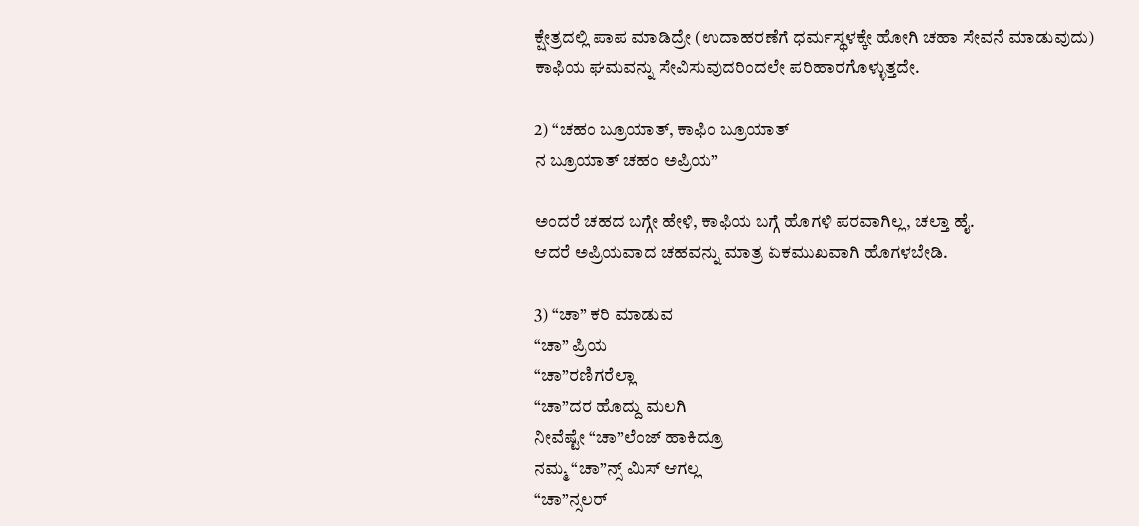ಕ್ಷೇತ್ರದಲ್ಲಿ ಪಾಪ ಮಾಡಿದ್ರೇ (ಉದಾಹರಣೆಗೆ ಧರ್ಮಸ್ಥಳಕ್ಕೇ ಹೋಗಿ ಚಹಾ ಸೇವನೆ ಮಾಡುವುದು)
ಕಾಫಿಯ ಘಮವನ್ನು ಸೇವಿಸುವುದರಿಂದಲೇ ಪರಿಹಾರಗೊಳ್ಳುತ್ತದೇ.

2) “ಚಹಂ ಬ್ರೂಯಾತ್, ಕಾಫಿಂ ಬ್ರೂಯಾತ್
ನ ಬ್ರೂಯಾತ್ ಚಹಂ ಅಪ್ರಿಯ”

ಅಂದರೆ ಚಹದ ಬಗ್ಗೇ ಹೇಳಿ, ಕಾಫಿಯ ಬಗ್ಗೆ ಹೊಗಳಿ ಪರವಾಗಿಲ್ಲ, ಚಲ್ತಾ ಹೈ.
ಆದರೆ ಅಪ್ರಿಯವಾದ ಚಹವನ್ನು ಮಾತ್ರ ಏಕಮುಖವಾಗಿ ಹೊಗಳಬೇಡಿ.

3) “ಚಾ” ಕರಿ ಮಾಡುವ
“ಚಾ” ಪ್ರಿಯ
“ಚಾ”ರಣಿಗರೆಲ್ಲಾ
“ಚಾ”ದರ ಹೊದ್ದು ಮಲಗಿ
ನೀವೆಷ್ಟೇ “ಚಾ”ಲೆಂಜ್ ಹಾಕಿದ್ರೂ
ನಮ್ಮ “ಚಾ”ನ್ಸ್ ಮಿಸ್ ಆಗಲ್ಲ
“ಚಾ”ನ್ಸಲರ್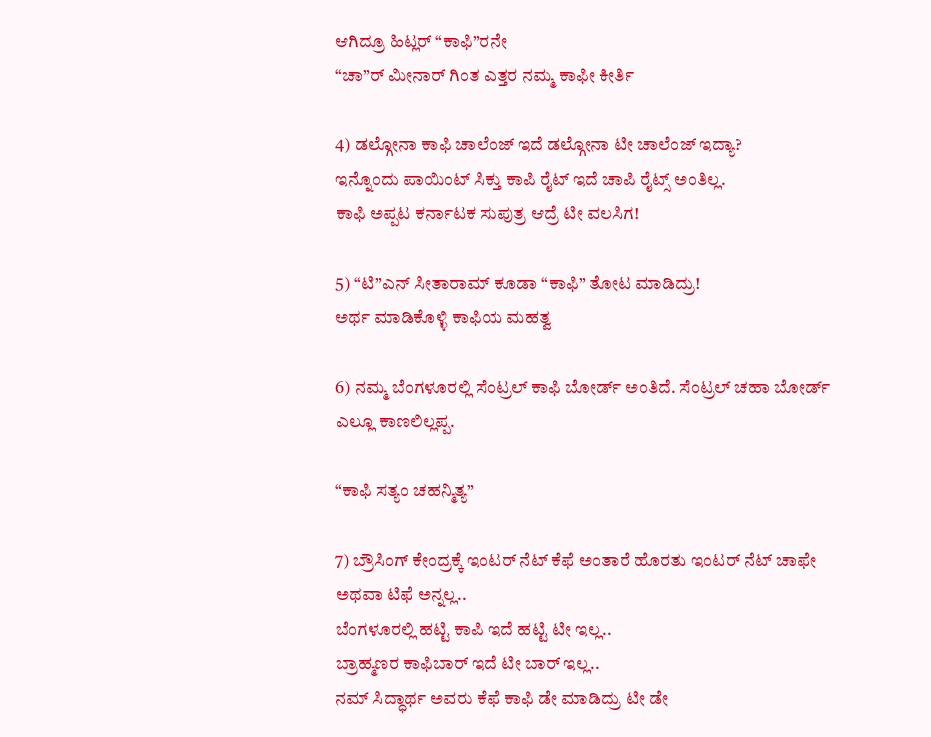ಆಗಿದ್ರೂ ಹಿಟ್ಲರ್ “ಕಾಫಿ”ರನೇ
“ಚಾ”ರ್ ಮೀನಾರ್ ಗಿಂತ ಎತ್ತರ ನಮ್ಮ ಕಾಫೀ ಕೀರ್ತಿ

4) ಡಲ್ಗೋನಾ ಕಾಫಿ ಚಾಲೆಂಜ್ ಇದೆ ಡಲ್ಗೋನಾ ಟೀ ಚಾಲೆಂಜ್ ಇದ್ಯಾ?
ಇನ್ನೊಂದು ಪಾಯಿಂಟ್ ಸಿಕ್ತು ಕಾಪಿ ರೈಟ್ ಇದೆ ಚಾಪಿ ರೈಟ್ಸ್ ಅಂತಿಲ್ಲ.
ಕಾಫಿ ಅಪ್ಪಟ ಕರ್ನಾಟಕ ಸುಪುತ್ರ ಆದ್ರೆ ಟೀ ವಲಸಿಗ!

5) “ಟಿ”ಎನ್ ಸೀತಾರಾಮ್ ಕೂಡಾ “ಕಾಫಿ” ತೋಟ ಮಾಡಿದ್ರು!
ಅರ್ಥ ಮಾಡಿಕೊಳ್ಳಿ ಕಾಫಿಯ ಮಹತ್ವ

6) ನಮ್ಮ ಬೆಂಗಳೂರಲ್ಲಿ ಸೆಂಟ್ರಲ್ ಕಾಫಿ ಬೋರ್ಡ್ ಅಂತಿದೆ. ಸೆಂಟ್ರಲ್ ಚಹಾ ಬೋರ್ಡ್ ಎಲ್ಲೂ ಕಾಣಲಿಲ್ಲಪ್ಪ.

“ಕಾಫಿ ಸತ್ಯಂ ಚಹನ್ಮಿತ್ಯ”

7) ಬ್ರೌಸಿಂಗ್ ಕೇಂದ್ರಕ್ಕೆ ಇಂಟರ್ ನೆಟ್ ಕೆಫೆ ಅಂತಾರೆ ಹೊರತು ಇಂಟರ್ ನೆಟ್ ಚಾಫೇ ಅಥವಾ ಟಿಫೆ ಅನ್ನಲ್ಲ..
ಬೆಂಗಳೂರಲ್ಲಿ ಹಟ್ಟಿ ಕಾಪಿ ಇದೆ ಹಟ್ಟಿ ಟೀ ಇಲ್ಲ..
ಬ್ರಾಹ್ಮಣರ ಕಾಫಿಬಾರ್ ಇದೆ ಟೀ ಬಾರ್ ಇಲ್ಲ..
ನಮ್ ಸಿದ್ಧಾರ್ಥ ಅವರು ಕೆಫೆ ಕಾಫಿ ಡೇ ಮಾಡಿದ್ರು ಟೀ ಡೇ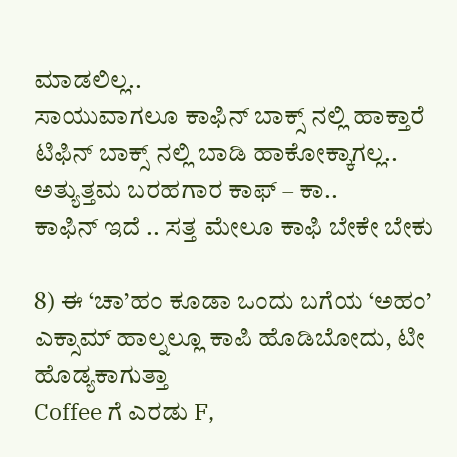ಮಾಡಲಿಲ್ಲ..
ಸಾಯುವಾಗಲೂ ಕಾಫಿನ್ ಬಾಕ್ಸ್ ನಲ್ಲಿ ಹಾಕ್ತಾರೆ ಟಿಫಿನ್ ಬಾಕ್ಸ್ ನಲ್ಲಿ ಬಾಡಿ ಹಾಕೋಕ್ಕಾಗಲ್ಲ..
ಅತ್ಯುತ್ತಮ ಬರಹಗಾರ ಕಾಫ್ – ಕಾ..
ಕಾಫಿನ್ ಇದೆ .. ಸತ್ತ ಮೇಲೂ ಕಾಫಿ ಬೇಕೇ ಬೇಕು

8) ಈ ‘ಚಾ’ಹಂ ಕೂಡಾ ಒಂದು ಬಗೆಯ ‘ಅಹಂ’
ಎಕ್ಸಾಮ್ ಹಾಲ್ನಲ್ಲೂ ಕಾಪಿ ಹೊಡಿಬೋದು, ಟೀ ಹೊಡ್ಯಕಾಗುತ್ತಾ
Coffee ಗೆ ಎರಡು F,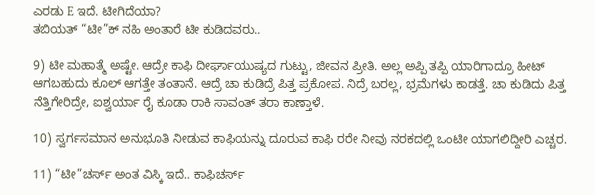ಎರಡು E ಇದೆ. ಟೀಗಿದೆಯಾ?
ತಬಿಯತ್ “ಟೀ”ಕ್ ನಹಿ ಅಂತಾರೆ ಟೀ ಕುಡಿದವರು..

9) ಟೀ ಮಹಾತ್ಮೆ ಅಷ್ಟೇ. ಆದ್ರೇ ಕಾಫಿ ದೀರ್ಘಾಯುಷ್ಯದ ಗುಟ್ಟು, ಜೀವನ ಪ್ರೀತಿ. ಅಲ್ಲ ಅಪ್ಪಿ ತಪ್ಪಿ ಯಾರಿಗಾದ್ರೂ ಹೀಟ್ ಆಗಬಹುದು ಕೂಲ್ ಆಗತ್ತೇ ತಂತಾನೆ. ಆದ್ರೆ ಚಾ ಕುಡಿದ್ರೆ ಪಿತ್ತ ಪ್ರಕೋಪ. ನಿದ್ರೆ ಬರಲ್ಲ, ಭ್ರಮೆಗಳು ಕಾಡತ್ತೆ. ಚಾ ಕುಡಿದು ಪಿತ್ತ ನೆತ್ತಿಗೇರಿದ್ರೇ, ಐಶ್ವರ್ಯಾ ರೈ ಕೂಡಾ ರಾಕಿ ಸಾವಂತ್ ತರಾ ಕಾಣ್ತಾಳೆ.

10) ಸ್ವರ್ಗಸಮಾನ ಅನುಭೂತಿ ನೀಡುವ ಕಾಫಿಯನ್ನು ದೂರುವ ಕಾಫಿ ರರೇ ನೀವು ನರಕದಲ್ಲಿ ಒಂಟೀ ಯಾಗಲಿದ್ದೀರಿ ಎಚ್ಚರ.

11) “ಟೀ”ಚರ್ಸ್ ಅಂತ ವಿಸ್ಕಿ ಇದೆ.. ಕಾಫಿಚರ್ಸ್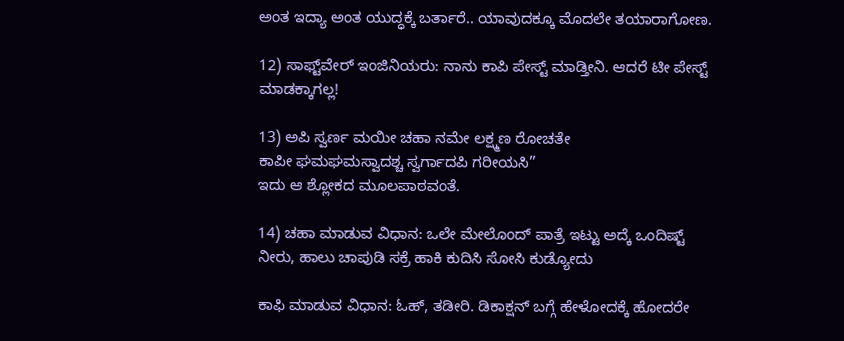ಅಂತ ಇದ್ಯಾ ಅಂತ ಯುದ್ಧಕ್ಕೆ ಬರ್ತಾರೆ.. ಯಾವುದಕ್ಕೂ ಮೊದಲೇ ತಯಾರಾಗೋಣ.

12) ಸಾಫ್ಟ್‌ವೇರ್ ಇಂಜಿನಿಯರು: ನಾನು ಕಾಪಿ ಪೇಸ್ಟ್ ಮಾಡ್ತೀನಿ. ಆದರೆ ಟೀ ಪೇಸ್ಟ್ ಮಾಡಕ್ಕಾಗಲ್ಲ!

13) ಅಪಿ ಸ್ವರ್ಣ ಮಯೀ ಚಹಾ ನಮೇ ಲಕ್ಷ್ಮಣ ರೋಚತೇ
ಕಾಪೀ ಘಮಘಮಸ್ವಾದಶ್ಚ ಸ್ವರ್ಗಾದಪಿ ಗರೀಯಸಿ’’
ಇದು ಆ ಶ್ಲೋಕದ ಮೂಲಪಾಠವಂತೆ.

14) ಚಹಾ ಮಾಡುವ ವಿಧಾನ: ಒಲೇ ಮೇಲೊಂದ್ ಪಾತ್ರೆ ಇಟ್ಟು ಅದ್ಕೆ ಒಂದಿಷ್ಟ್ ನೀರು, ಹಾಲು ಚಾಪುಡಿ ಸಕ್ರೆ ಹಾಕಿ ಕುದಿಸಿ ಸೋಸಿ ಕುಡ್ಯೋದು

ಕಾಫಿ ಮಾಡುವ ವಿಧಾನ: ಓಹ್, ತಡೀರಿ. ಡಿಕಾಕ್ಷನ್ ಬಗ್ಗೆ ಹೇಳೋದಕ್ಕೆ ಹೋದರೇ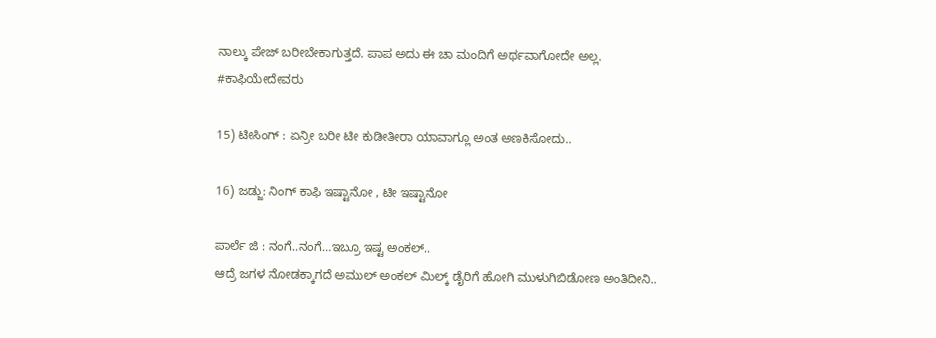ನಾಲ್ಕು ಪೇಜ್ ಬರೀಬೇಕಾಗುತ್ತದೆ. ಪಾಪ ಅದು ಈ ಚಾ ಮಂದಿಗೆ ಅರ್ಥವಾಗೋದೇ ಅಲ್ಲ.
#ಕಾಫಿಯೇದೇವರು

15) ಟೀಸಿಂಗ್ : ಏನ್ರೀ ಬರೀ ಟೀ ಕುಡೀತೀರಾ ಯಾವಾಗ್ಲೂ ಅಂತ ಅಣಕಿಸೋದು..

16) ಜಡ್ಜು: ನಿಂಗ್ ಕಾಫಿ ಇಷ್ಟಾನೋ , ಟೀ ಇಷ್ಟಾನೋ

ಪಾರ್ಲೆ ಜಿ : ನಂಗೆ..ನಂಗೆ…ಇಬ್ರೂ ಇಷ್ಟ ಅಂಕಲ್..
ಆದ್ರೆ ಜಗಳ ನೋಡಕ್ಕಾಗದೆ ಅಮುಲ್ ಅಂಕಲ್ ಮಿಲ್ಕ್ ಡೈರಿಗೆ ಹೋಗಿ ಮುಳುಗಿಬಿಡೋಣ ಅಂತಿದೀನಿ..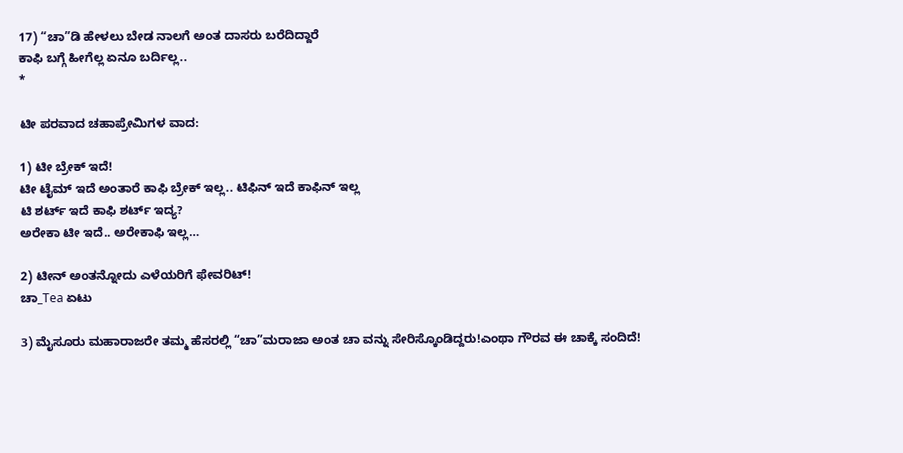17) “ಚಾ”ಡಿ ಹೇಳಲು ಬೇಡ ನಾಲಗೆ ಅಂತ ದಾಸರು ಬರೆದಿದ್ದಾರೆ
ಕಾಫಿ ಬಗ್ಗೆ ಹೀಗೆಲ್ಲ ಏನೂ ಬರ್ದಿಲ್ಲ..
*

ಟೀ ಪರವಾದ ಚಹಾಪ್ರೇಮಿಗಳ ವಾದ:

1) ಟೀ ಬ್ರೇಕ್ ಇದೆ!
ಟೀ ಟೈಮ್ ಇದೆ ಅಂತಾರೆ ಕಾಫಿ ಬ್ರೇಕ್ ಇಲ್ಲ.. ಟಿಫಿನ್ ಇದೆ ಕಾಫಿನ್ ಇಲ್ಲ
ಟಿ ಶರ್ಟ್ ಇದೆ ಕಾಫಿ ಶರ್ಟ್ ಇದ್ಯ?
ಅರೇಕಾ ಟೀ ಇದೆ.. ಅರೇಕಾಫಿ ಇಲ್ಲ…

2) ಟೀನ್ ಅಂತನ್ನೋದು ಎಳೆಯರಿಗೆ ಫೇವರಿಟ್!
ಚಾ_Tea ಏಟು

3) ಮೈಸೂರು ಮಹಾರಾಜರೇ ತಮ್ಮ ಹೆಸರಲ್ಲಿ “ಚಾ”ಮರಾಜಾ ಅಂತ ಚಾ ವನ್ನು ಸೇರಿಸ್ಕೊಂಡಿದ್ದರು!ಎಂಥಾ ಗೌರವ ಈ ಚಾಕ್ಕೆ ಸಂದಿದೆ!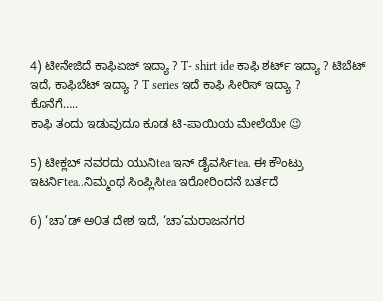4) ಟೀನೇಜಿದೆ ಕಾಫಿಏಜ್ ಇದ್ಯಾ ? T- shirt ide ಕಾಫಿ ಶರ್ಟ್ ಇದ್ಯಾ ? ಟಿಬೆಟ್ ಇದೆ, ಕಾಫಿಬೆಟ್ ಇದ್ಯಾ ? T series ಇದೆ ಕಾಫಿ ಸೀರಿಸ್ ಇದ್ಯಾ ?
ಕೊನೆಗೆ…..
ಕಾಫಿ ತಂದು ಇಡುವುದೂ ಕೂಡ ಟಿ-ಪಾಯಿಯ ಮೇಲೆಯೇ 😉

5) ಟೀಕ್ಲಬ್ ನವರದು ಯುನಿtea ಇನ್ ಡೈವರ್ಸಿtea. ಈ ಕೌಂಟ್ರು ಇಟರ್ನಿtea..ನಿಮ್ಮಂಥ ಸಿಂಪ್ಲಿಸಿtea ಇರೋರಿಂದನೆ ಬರ್ತದೆ

6) ‘ಚಾ’ಡ್ ಅ೦ತ ದೇಶ ಇದೆ, ‘ಚಾ’ಮರಾಜನಗರ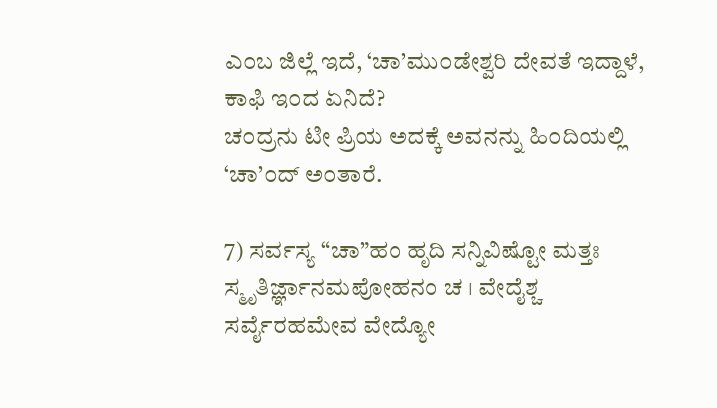ಎ೦ಬ ಜಿಲ್ಲೆ ಇದೆ, ‘ಚಾ’ಮು೦ಡೇಶ್ವರಿ ದೇವತೆ ಇದ್ದಾಳೆ,
ಕಾಫಿ ಇ೦ದ ಏನಿದೆ?
ಚ೦ದ್ರನು ಟೀ ಪ್ರಿಯ ಅದಕ್ಕೆ ಅವನನ್ನು ಹಿ೦ದಿಯಲ್ಲಿ ‘ಚಾ’೦ದ್ ಅ೦ತಾರೆ.

7) ಸರ್ವಸ್ಯ “ಚಾ”ಹಂ ಹೃದಿ ಸನ್ನಿವಿಷ್ಟೋ ಮತ್ತಃ ಸ್ಮೃತಿರ್ಜ್ಞಾನಮಪೋಹನಂ ಚ । ವೇದೈಶ್ಚ ಸರ್ವೈರಹಮೇವ ವೇದ್ಯೋ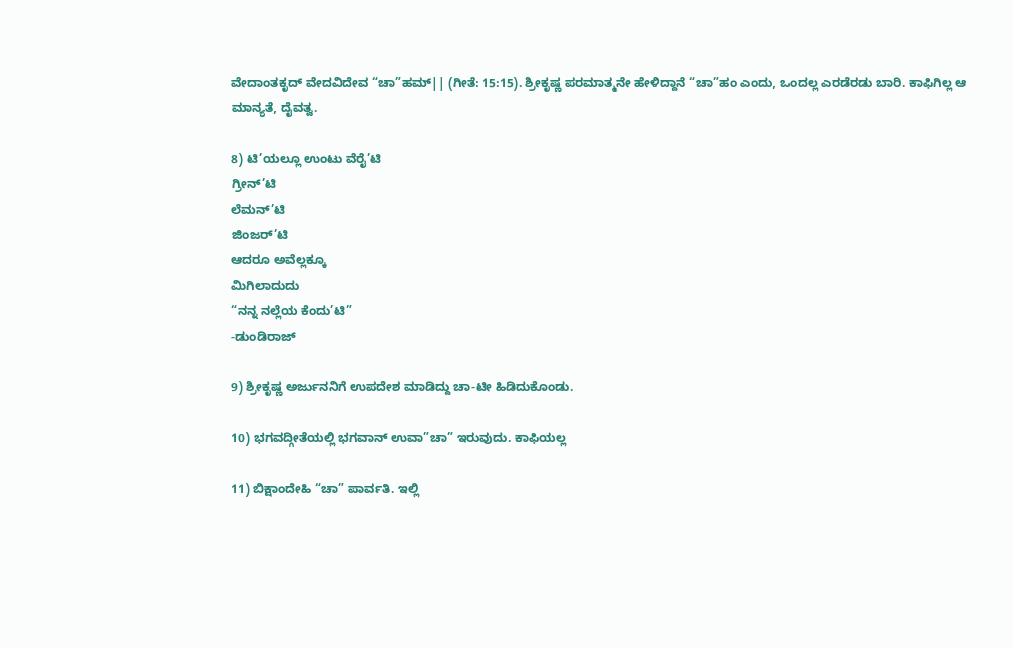ವೇದಾಂತಕೃದ್ ವೇದವಿದೇವ “ಚಾ”ಹಮ್|| (ಗೀತೆ: 15:15). ಶ್ರೀಕೃಷ್ಣ ಪರಮಾತ್ಮನೇ ಹೇಳಿದ್ದಾನೆ “ಚಾ”ಹಂ ಎಂದು, ಒಂದಲ್ಲ ಎರಡೆರಡು ಬಾರಿ. ಕಾಫಿಗಿಲ್ಲ ಆ ಮಾನ್ಯತೆ, ದೈವತ್ವ.

8) ಟಿ’ಯಲ್ಲೂ ಉಂಟು ವೆರೈ’ಟಿ
ಗ್ರೀನ್’ಟಿ
ಲೆಮನ್’ಟಿ
ಜಿಂಜರ್’ಟಿ
ಆದರೂ ಅವೆಲ್ಲಕ್ಕೂ
ಮಿಗಿಲಾದುದು
“ನನ್ನ ನಲ್ಲೆಯ ಕೆಂದು’ಟಿ”
-ಡುಂಡಿರಾಜ್

9) ಶ್ರೀಕೃಷ್ಣ ಅರ್ಜುನನಿಗೆ ಉಪದೇಶ ಮಾಡಿದ್ದು ಚಾ-ಟೀ ಹಿಡಿದುಕೊಂಡು.

10) ಭಗವದ್ಗೀತೆಯಲ್ಲಿ ಭಗವಾನ್ ಉವಾ”ಚಾ” ಇರುವುದು. ಕಾಫಿಯಲ್ಲ

11) ಬಿಕ್ಷಾಂದೇಹಿ “ಚಾ” ಪಾರ್ವತಿ. ಇಲ್ಲಿ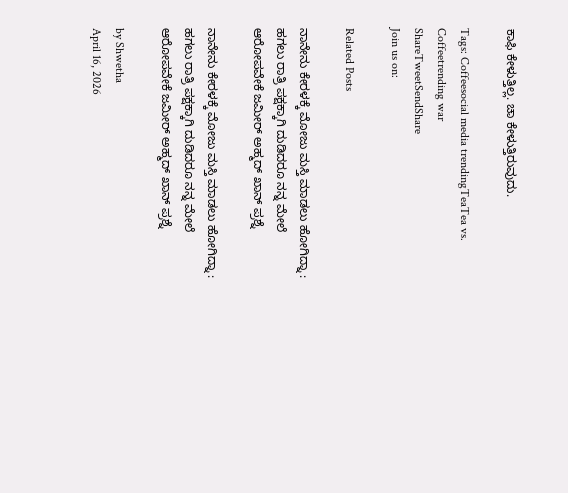ಕಾಫಿ ಕೇಳುತ್ತಿಲ್ಲ. ಚಾ ಕೇಳುತ್ತಿರುವುದು.

Tags: Coffeesocial media trendingTeaTea vs. Coffeetrending war
ShareTweetSendShare
Join us on:

Related Posts

ನಾನೇನು ಕೇರಳಕ್ಕೆ ಮೋಜು ಮಸ್ತಿ ಮಾಡಲು ಹೋಗಿದ್ನಾ : ಹಗಲು ರಾತ್ರಿ ಪಕ್ಷಕ್ಕಾಗಿ ದುಡಿದರೂ ನನ್ನ ಮೇಲೆ ಆರೋಪವೇಕೆ ಜಮೀರ್ ಅಹ್ಮದ್ ಖಾನ್ ಪ್ರಶ್ನೆ

ನಾನೇನು ಕೇರಳಕ್ಕೆ ಮೋಜು ಮಸ್ತಿ ಮಾಡಲು ಹೋಗಿದ್ನಾ : ಹಗಲು ರಾತ್ರಿ ಪಕ್ಷಕ್ಕಾಗಿ ದುಡಿದರೂ ನನ್ನ ಮೇಲೆ ಆರೋಪವೇಕೆ ಜಮೀರ್ ಅಹ್ಮದ್ ಖಾನ್ ಪ್ರಶ್ನೆ

by Shwetha
April 16, 2026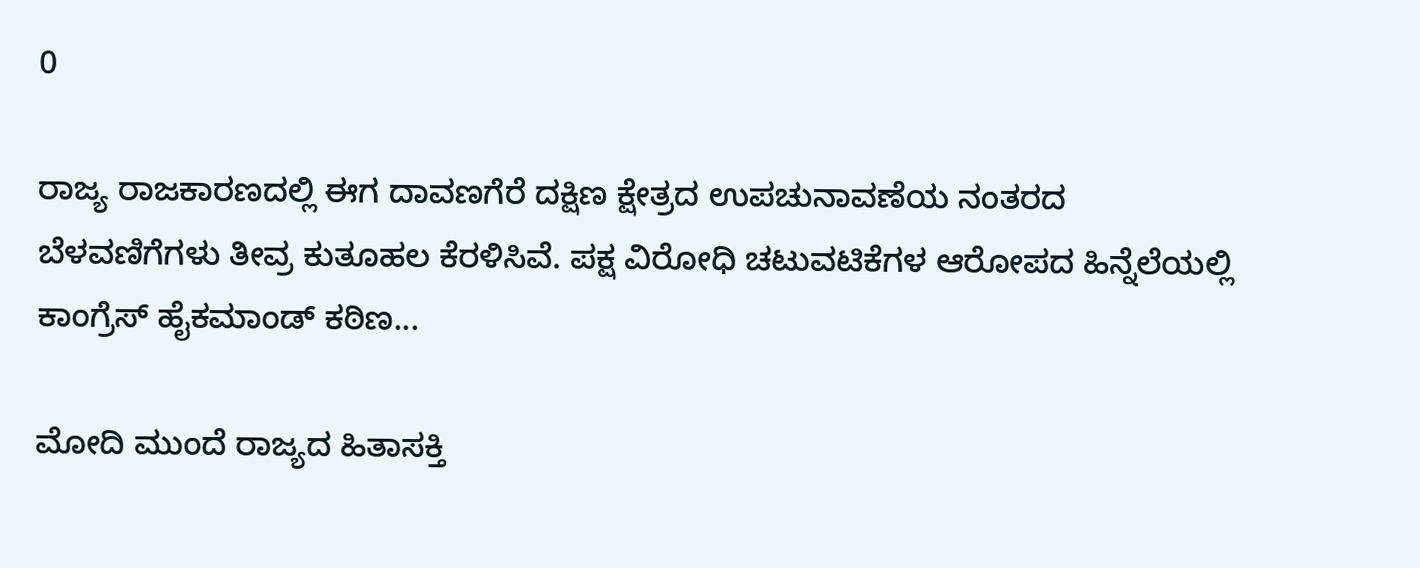0

ರಾಜ್ಯ ರಾಜಕಾರಣದಲ್ಲಿ ಈಗ ದಾವಣಗೆರೆ ದಕ್ಷಿಣ ಕ್ಷೇತ್ರದ ಉಪಚುನಾವಣೆಯ ನಂತರದ ಬೆಳವಣಿಗೆಗಳು ತೀವ್ರ ಕುತೂಹಲ ಕೆರಳಿಸಿವೆ. ಪಕ್ಷ ವಿರೋಧಿ ಚಟುವಟಿಕೆಗಳ ಆರೋಪದ ಹಿನ್ನೆಲೆಯಲ್ಲಿ ಕಾಂಗ್ರೆಸ್ ಹೈಕಮಾಂಡ್ ಕಠಿಣ...

ಮೋದಿ ಮುಂದೆ ರಾಜ್ಯದ ಹಿತಾಸಕ್ತಿ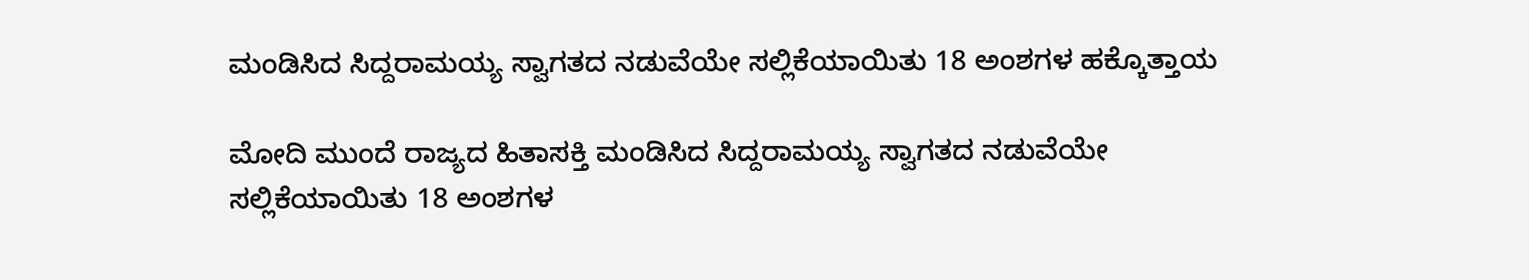ಮಂಡಿಸಿದ ಸಿದ್ದರಾಮಯ್ಯ ಸ್ವಾಗತದ ನಡುವೆಯೇ ಸಲ್ಲಿಕೆಯಾಯಿತು 18 ಅಂಶಗಳ ಹಕ್ಕೊತ್ತಾಯ

ಮೋದಿ ಮುಂದೆ ರಾಜ್ಯದ ಹಿತಾಸಕ್ತಿ ಮಂಡಿಸಿದ ಸಿದ್ದರಾಮಯ್ಯ ಸ್ವಾಗತದ ನಡುವೆಯೇ ಸಲ್ಲಿಕೆಯಾಯಿತು 18 ಅಂಶಗಳ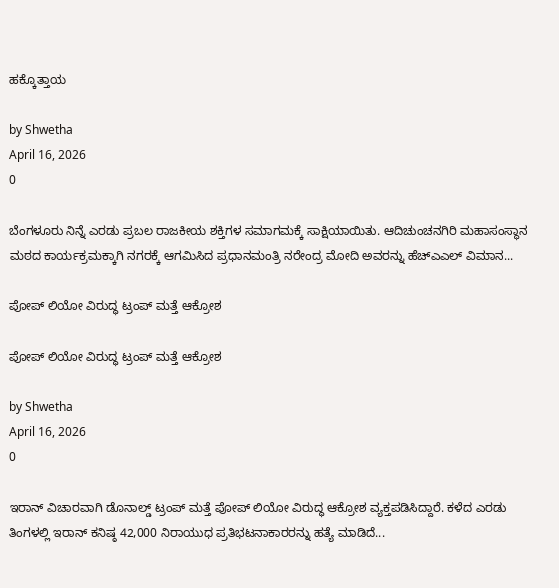ಹಕ್ಕೊತ್ತಾಯ

by Shwetha
April 16, 2026
0

ಬೆಂಗಳೂರು ನಿನ್ನೆ ಎರಡು ಪ್ರಬಲ ರಾಜಕೀಯ ಶಕ್ತಿಗಳ ಸಮಾಗಮಕ್ಕೆ ಸಾಕ್ಷಿಯಾಯಿತು. ಆದಿಚುಂಚನಗಿರಿ ಮಹಾಸಂಸ್ಥಾನ ಮಠದ ಕಾರ್ಯಕ್ರಮಕ್ಕಾಗಿ ನಗರಕ್ಕೆ ಆಗಮಿಸಿದ ಪ್ರಧಾನಮಂತ್ರಿ ನರೇಂದ್ರ ಮೋದಿ ಅವರನ್ನು ಹೆಚ್‌ಎಎಲ್‌ ವಿಮಾನ...

ಪೋಪ್ ಲಿಯೋ ವಿರುದ್ಧ ಟ್ರಂಪ್ ಮತ್ತೆ ಆಕ್ರೋಶ

ಪೋಪ್ ಲಿಯೋ ವಿರುದ್ಧ ಟ್ರಂಪ್ ಮತ್ತೆ ಆಕ್ರೋಶ

by Shwetha
April 16, 2026
0

ಇರಾನ್ ವಿಚಾರವಾಗಿ ಡೊನಾಲ್ಡ್ ಟ್ರಂಪ್ ಮತ್ತೆ ಪೋಪ್ ಲಿಯೋ ವಿರುದ್ಧ ಆಕ್ರೋಶ ವ್ಯಕ್ತಪಡಿಸಿದ್ದಾರೆ. ಕಳೆದ ಎರಡು ತಿಂಗಳಲ್ಲಿ ಇರಾನ್ ಕನಿಷ್ಠ 42,000 ನಿರಾಯುಧ ಪ್ರತಿಭಟನಾಕಾರರನ್ನು ಹತ್ಯೆ ಮಾಡಿದೆ...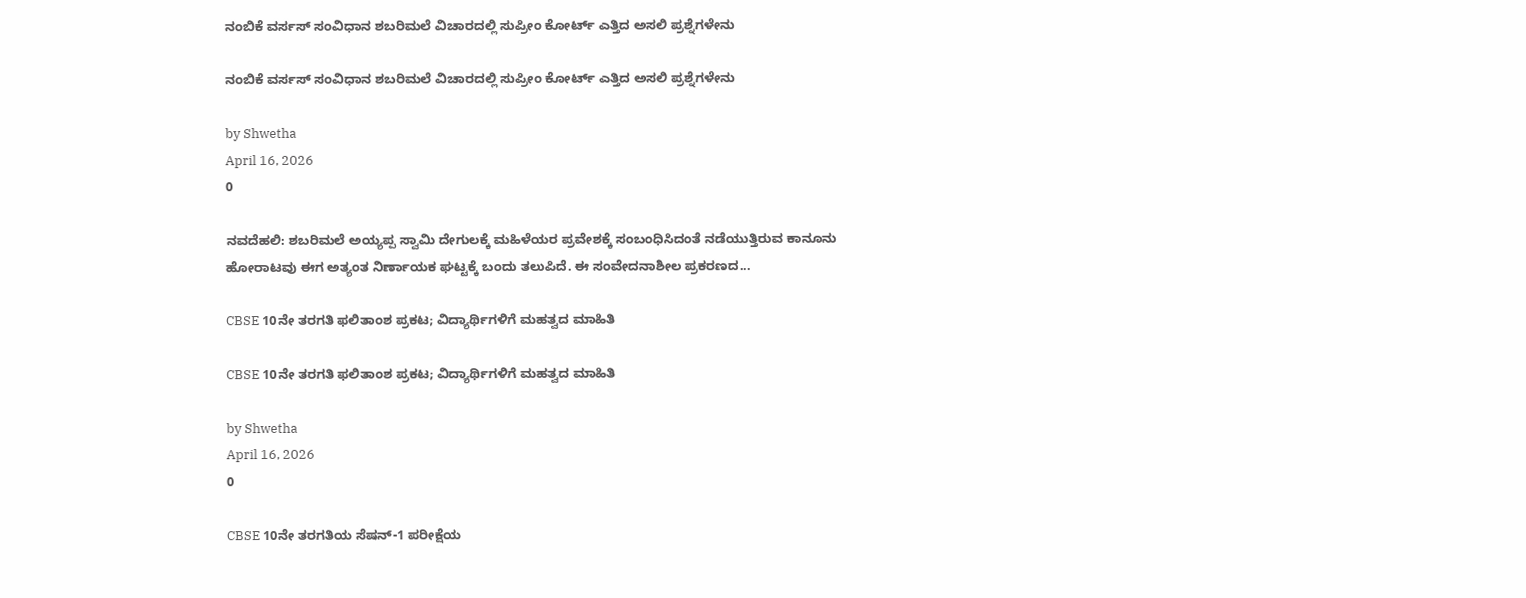ನಂಬಿಕೆ ವರ್ಸಸ್ ಸಂವಿಧಾನ ಶಬರಿಮಲೆ ವಿಚಾರದಲ್ಲಿ ಸುಪ್ರೀಂ ಕೋರ್ಟ್ ಎತ್ತಿದ ಅಸಲಿ ಪ್ರಶ್ನೆಗಳೇನು

ನಂಬಿಕೆ ವರ್ಸಸ್ ಸಂವಿಧಾನ ಶಬರಿಮಲೆ ವಿಚಾರದಲ್ಲಿ ಸುಪ್ರೀಂ ಕೋರ್ಟ್ ಎತ್ತಿದ ಅಸಲಿ ಪ್ರಶ್ನೆಗಳೇನು

by Shwetha
April 16, 2026
0

ನವದೆಹಲಿ: ಶಬರಿಮಲೆ ಅಯ್ಯಪ್ಪ ಸ್ವಾಮಿ ದೇಗುಲಕ್ಕೆ ಮಹಿಳೆಯರ ಪ್ರವೇಶಕ್ಕೆ ಸಂಬಂಧಿಸಿದಂತೆ ನಡೆಯುತ್ತಿರುವ ಕಾನೂನು ಹೋರಾಟವು ಈಗ ಅತ್ಯಂತ ನಿರ್ಣಾಯಕ ಘಟ್ಟಕ್ಕೆ ಬಂದು ತಲುಪಿದೆ. ಈ ಸಂವೇದನಾಶೀಲ ಪ್ರಕರಣದ...

CBSE 10ನೇ ತರಗತಿ ಫಲಿತಾಂಶ ಪ್ರಕಟ; ವಿದ್ಯಾರ್ಥಿಗಳಿಗೆ ಮಹತ್ವದ ಮಾಹಿತಿ

CBSE 10ನೇ ತರಗತಿ ಫಲಿತಾಂಶ ಪ್ರಕಟ; ವಿದ್ಯಾರ್ಥಿಗಳಿಗೆ ಮಹತ್ವದ ಮಾಹಿತಿ

by Shwetha
April 16, 2026
0

CBSE 10ನೇ ತರಗತಿಯ ಸೆಷನ್-1 ಪರೀಕ್ಷೆಯ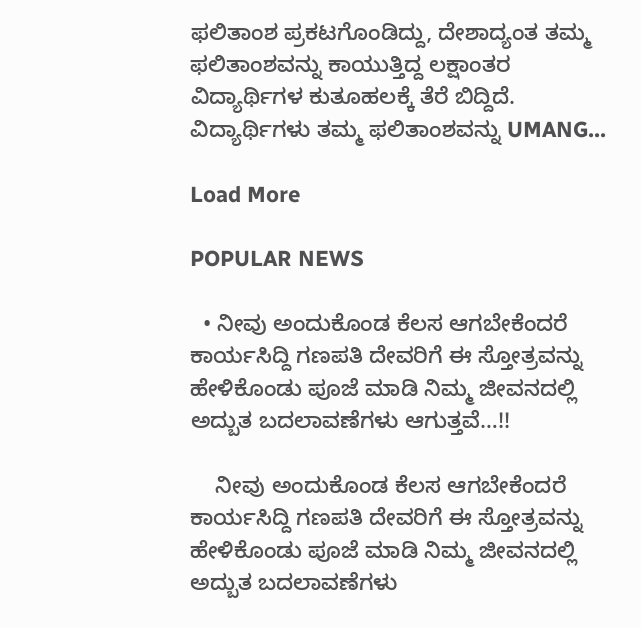ಫಲಿತಾಂಶ ಪ್ರಕಟಗೊಂಡಿದ್ದು, ದೇಶಾದ್ಯಂತ ತಮ್ಮ ಫಲಿತಾಂಶವನ್ನು ಕಾಯುತ್ತಿದ್ದ ಲಕ್ಷಾಂತರ ವಿದ್ಯಾರ್ಥಿಗಳ ಕುತೂಹಲಕ್ಕೆ ತೆರೆ ಬಿದ್ದಿದೆ. ವಿದ್ಯಾರ್ಥಿಗಳು ತಮ್ಮ ಫಲಿತಾಂಶವನ್ನು UMANG...

Load More

POPULAR NEWS

  • ನೀವು ಅಂದುಕೊಂಡ ಕೆಲಸ ಆಗಬೇಕೆಂದರೆ ಕಾರ್ಯಸಿದ್ದಿ ಗಣಪತಿ ದೇವರಿಗೆ ಈ ಸ್ತೋತ್ರವನ್ನು ಹೇಳಿಕೊಂಡು ಪೂಜೆ ಮಾಡಿ ನಿಮ್ಮ ಜೀವನದಲ್ಲಿ ಅದ್ಬುತ ಬದಲಾವಣೆಗಳು ಆಗುತ್ತವೆ…!!

    ನೀವು ಅಂದುಕೊಂಡ ಕೆಲಸ ಆಗಬೇಕೆಂದರೆ ಕಾರ್ಯಸಿದ್ದಿ ಗಣಪತಿ ದೇವರಿಗೆ ಈ ಸ್ತೋತ್ರವನ್ನು ಹೇಳಿಕೊಂಡು ಪೂಜೆ ಮಾಡಿ ನಿಮ್ಮ ಜೀವನದಲ್ಲಿ ಅದ್ಬುತ ಬದಲಾವಣೆಗಳು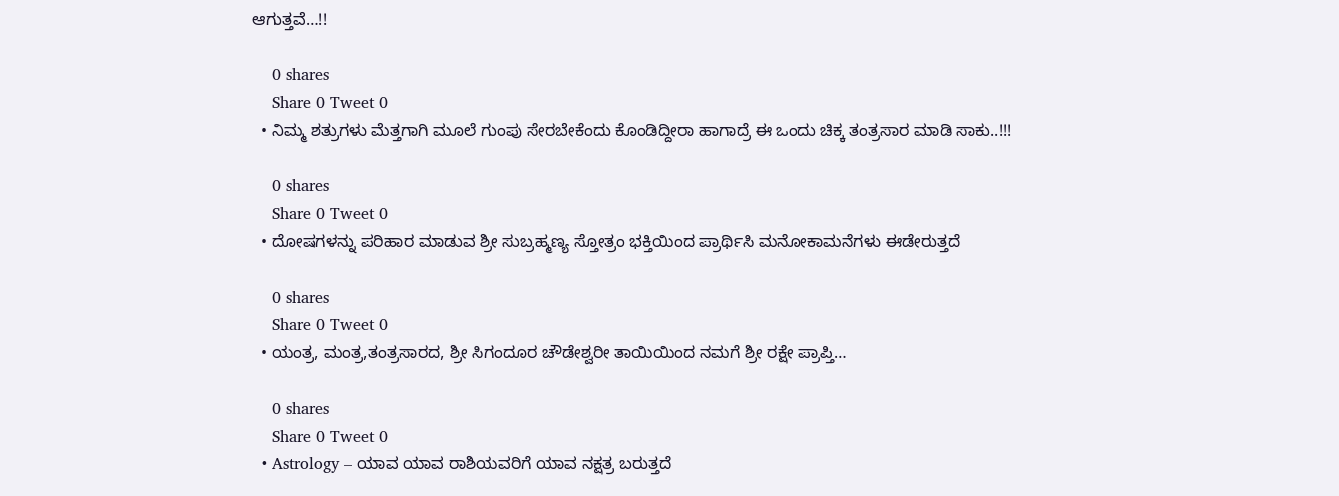ಆಗುತ್ತವೆ…!!

    0 shares
    Share 0 Tweet 0
  • ನಿಮ್ಮ ಶತ್ರುಗಳು ಮೆತ್ತಗಾಗಿ ಮೂಲೆ ಗುಂಪು ಸೇರಬೇಕೆಂದು ಕೊಂಡಿದ್ದೀರಾ ಹಾಗಾದ್ರೆ ಈ ಒಂದು ಚಿಕ್ಕ ತಂತ್ರಸಾರ ಮಾಡಿ ಸಾಕು..!!!

    0 shares
    Share 0 Tweet 0
  • ದೋಷಗಳನ್ನು ಪರಿಹಾರ ಮಾಡುವ ಶ್ರೀ ಸುಬ್ರಹ್ಮಣ್ಯ ಸ್ತೋತ್ರಂ ಭಕ್ತಿಯಿಂದ ಪ್ರಾರ್ಥಿಸಿ ಮನೋಕಾಮನೆಗಳು ಈಡೇರುತ್ತದೆ

    0 shares
    Share 0 Tweet 0
  • ಯಂತ್ರ, ಮಂತ್ರ,ತಂತ್ರಸಾರದ, ಶ್ರೀ ಸಿಗಂದೂರ ಚೌಡೇಶ್ವರೀ ತಾಯಿಯಿಂದ ನಮಗೆ ಶ್ರೀ ರಕ್ಷೇ ಪ್ರಾಪ್ತಿ…

    0 shares
    Share 0 Tweet 0
  • Astrology – ಯಾವ ಯಾವ ರಾಶಿಯವರಿಗೆ ಯಾವ ನಕ್ಷತ್ರ ಬರುತ್ತದೆ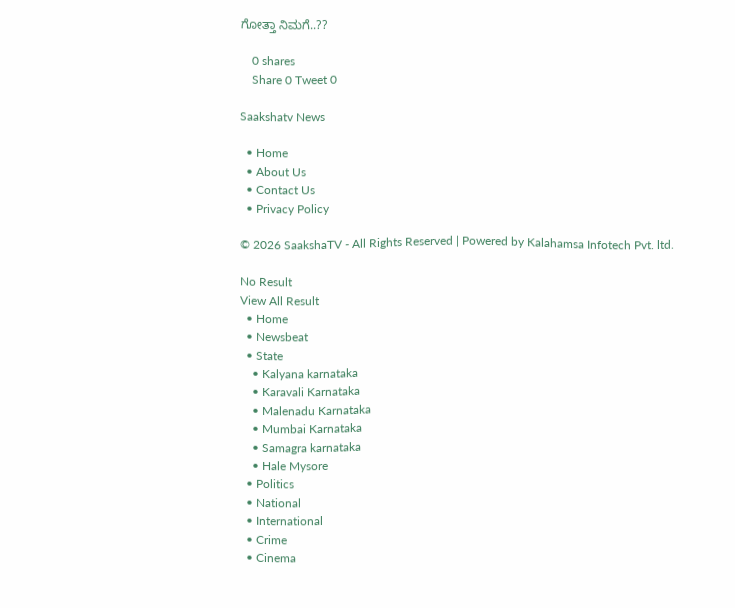ಗೋತ್ತಾ ನಿಮಗೆ..??

    0 shares
    Share 0 Tweet 0

Saakshatv News

  • Home
  • About Us
  • Contact Us
  • Privacy Policy

© 2026 SaakshaTV - All Rights Reserved | Powered by Kalahamsa Infotech Pvt. ltd.

No Result
View All Result
  • Home
  • Newsbeat
  • State
    • Kalyana karnataka
    • Karavali Karnataka
    • Malenadu Karnataka
    • Mumbai Karnataka
    • Samagra karnataka
    • Hale Mysore
  • Politics
  • National
  • International
  • Crime
  • Cinema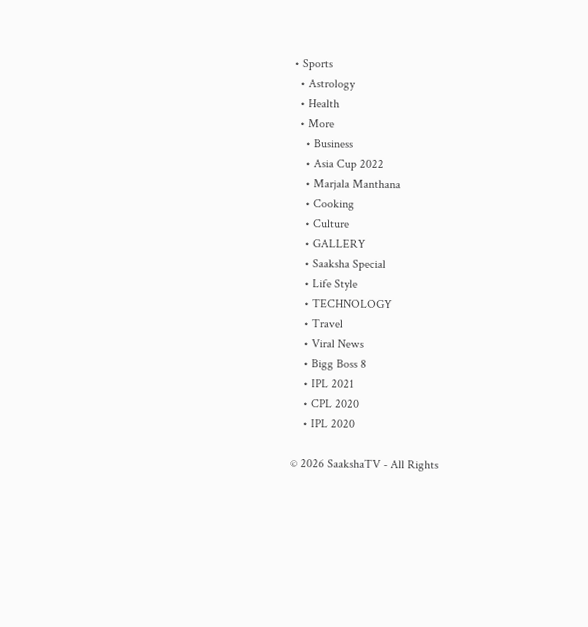• Sports
  • Astrology
  • Health
  • More
    • Business
    • Asia Cup 2022
    • Marjala Manthana
    • Cooking
    • Culture
    • GALLERY
    • Saaksha Special
    • Life Style
    • TECHNOLOGY
    • Travel
    • Viral News
    • Bigg Boss 8
    • IPL 2021
    • CPL 2020
    • IPL 2020

© 2026 SaakshaTV - All Rights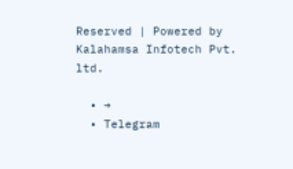Reserved | Powered by Kalahamsa Infotech Pvt. ltd.

  • →
  • Telegram